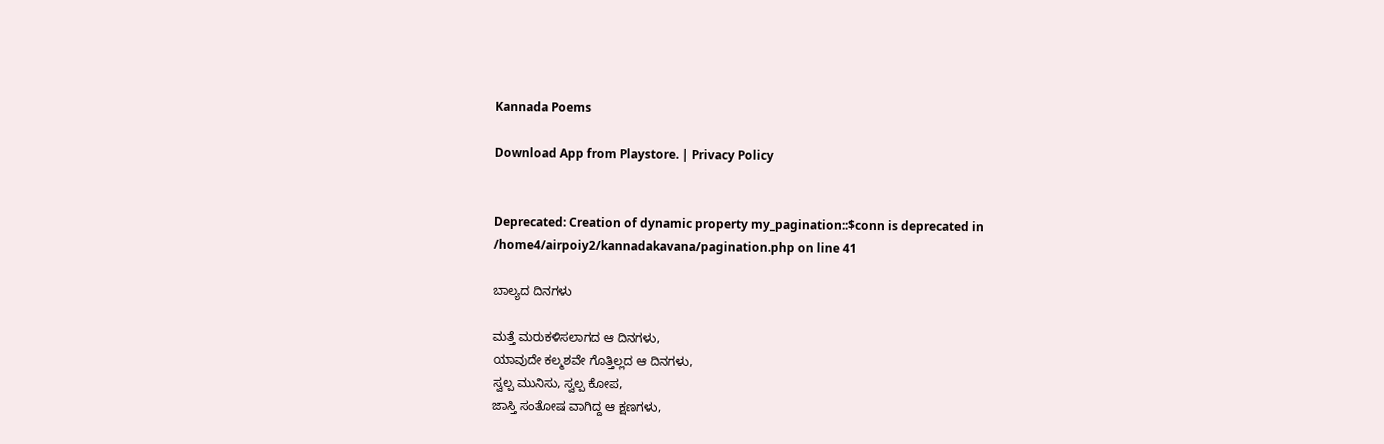Kannada Poems

Download App from Playstore. | Privacy Policy


Deprecated: Creation of dynamic property my_pagination::$conn is deprecated in /home4/airpoiy2/kannadakavana/pagination.php on line 41

ಬಾಲ್ಯದ ದಿನಗಳು

ಮತ್ತೆ ಮರುಕಳಿಸಲಾಗದ ಆ ದಿನಗಳು,
ಯಾವುದೇ ಕಲ್ಮಶವೇ ಗೊತ್ತಿಲ್ಲದ ಆ ದಿನಗಳು,
ಸ್ವಲ್ಪ ಮುನಿಸು, ಸ್ವಲ್ಪ ಕೋಪ,
ಜಾಸ್ತಿ ಸಂತೋಷ ವಾಗಿದ್ದ ಆ ಕ್ಷಣಗಳು,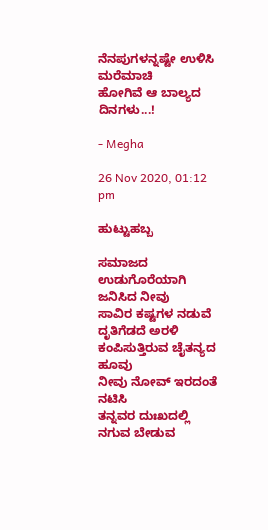ನೆನಪುಗಳನ್ನಷ್ಟೇ ಉಳಿಸಿ ಮರೆಮಾಚಿ
ಹೋಗಿವೆ ಆ ಬಾಲ್ಯದ ದಿನಗಳು...!

- Megha

26 Nov 2020, 01:12 pm

ಹುಟ್ಟುಹಬ್ಬ

ಸಮಾಜದ ಉಡುಗೊರೆಯಾಗಿ ಜನಿಸಿದ ನೀವು
ಸಾವಿರ ಕಷ್ಟಗಳ ನಡುವೆ ದೃತಿಗೆಡದೆ ಅರಳಿ ಕಂಪಿಸುತ್ತಿರುವ ಚೈತನ್ಯದ ಹೂವು
ನೀವು ನೋವ್ ಇರದಂತೆ ನಟಿಸಿ
ತನ್ನವರ ದುಃಖದಲ್ಲಿ ನಗುವ ಬೇಡುವ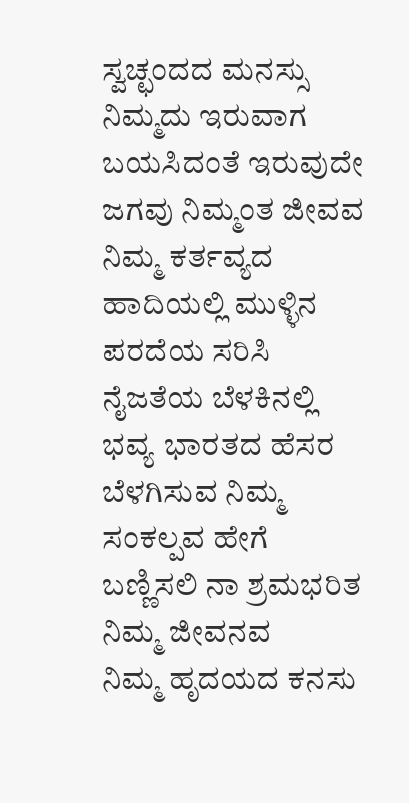ಸ್ವಚ್ಛಂದದ ಮನಸ್ಸು ನಿಮ್ಮದು ಇರುವಾಗ ಬಯಸಿದಂತೆ ಇರುವುದೇ ಜಗವು ನಿಮ್ಮಂತ ಜೀವವ
ನಿಮ್ಮ ಕರ್ತವ್ಯದ ಹಾದಿಯಲ್ಲಿ ಮುಳ್ಳಿನ ಪರದೆಯ ಸರಿಸಿ
ನೈಜತೆಯ ಬೆಳಕಿನಲ್ಲಿ ಭವ್ಯ ಭಾರತದ ಹೆಸರ ಬೆಳಗಿಸುವ ನಿಮ್ಮ ಸಂಕಲ್ಪವ ಹೇಗೆ ಬಣ್ಣಿಸಲಿ ನಾ ಶ್ರಮಭರಿತ ನಿಮ್ಮ ಜೀವನವ
ನಿಮ್ಮ ಹೃದಯದ ಕನಸು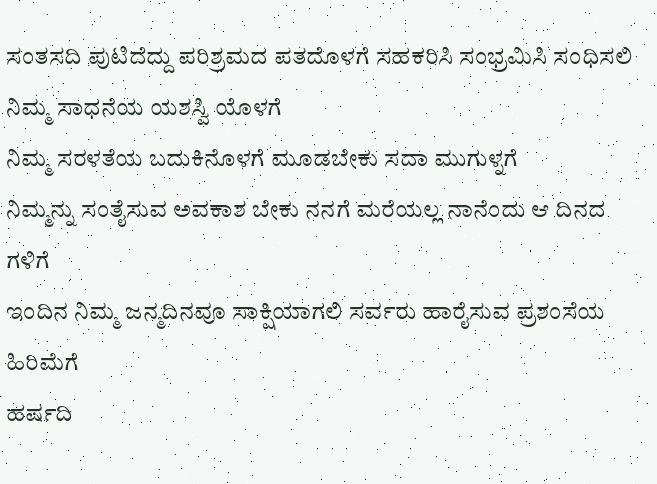ಸಂತಸದಿ ಪುಟಿದೆದ್ದು ಪರಿಶ್ರಮದ ಪತದೊಳಗೆ ಸಹಕರಿಸಿ ಸಂಭ್ರಮಿಸಿ ಸಂಧಿಸಲಿ ನಿಮ್ಮ ಸಾಧನೆಯ ಯಶಸ್ವಿ ಯೊಳಗೆ
ನಿಮ್ಮ ಸರಳತೆಯ ಬದುಕಿನೊಳಗೆ ಮೂಡಬೇಕು ಸದಾ ಮುಗುಳ್ನಗೆ
ನಿಮ್ಮನ್ನು ಸಂತೈಸುವ ಅವಕಾಶ ಬೇಕು ನನಗೆ ಮರೆಯಲ್ಲ ನಾನೆಂದು ಆ ದಿನದ ಗಳಿಗೆ
ಇಂದಿನ ನಿಮ್ಮ ಜನ್ಮದಿನವೂ ಸಾಕ್ಷಿಯಾಗಲಿ ಸರ್ವರು ಹಾರೈಸುವ ಪ್ರಶಂಸೆಯ ಹಿರಿಮೆಗೆ
ಹರ್ಷದಿ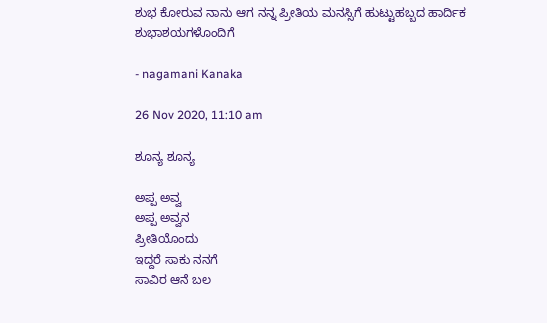ಶುಭ ಕೋರುವ ನಾನು ಆಗ ನನ್ನ ಪ್ರೀತಿಯ ಮನಸ್ಸಿಗೆ ಹುಟ್ಟುಹಬ್ಬದ ಹಾರ್ದಿಕ ಶುಭಾಶಯಗಳೊಂದಿಗೆ

- nagamani Kanaka

26 Nov 2020, 11:10 am

ಶೂನ್ಯ ಶೂನ್ಯ

ಅಪ್ಪ ಅವ್ವ
ಅಪ್ಪ ಅವ್ವನ
ಪ್ರೀತಿಯೊಂದು
ಇದ್ದರೆ ಸಾಕು ನನಗೆ
ಸಾವಿರ ಆನೆ ಬಲ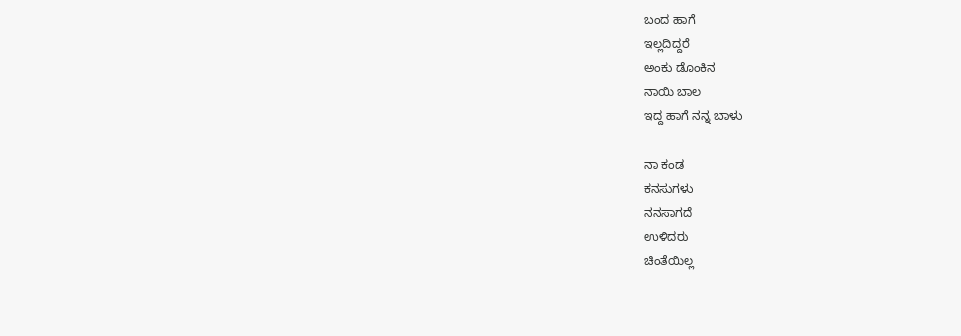ಬಂದ ಹಾಗೆ
ಇಲ್ಲದಿದ್ದರೆ
ಅಂಕು ಡೊಂಕಿನ
ನಾಯಿ ಬಾಲ
ಇದ್ದ ಹಾಗೆ ನನ್ನ ಬಾಳು

ನಾ ಕಂಡ
ಕನಸುಗಳು
ನನಸಾಗದೆ
ಉಳಿದರು
ಚಿಂತೆಯಿಲ್ಲ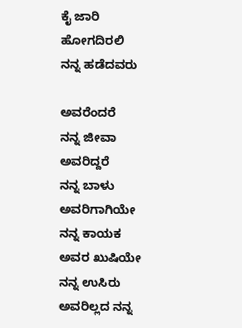ಕೈ ಜಾರಿ
ಹೋಗದಿರಲಿ
ನನ್ನ ಹಡೆದವರು

ಅವರೆಂದರೆ
ನನ್ನ ಜೀವಾ
ಅವರಿದ್ದರೆ
ನನ್ನ ಬಾಳು
ಅವರಿಗಾಗಿಯೇ
ನನ್ನ ಕಾಯಕ
ಅವರ ಖುಷಿಯೇ
ನನ್ನ ಉಸಿರು
ಅವರಿಲ್ಲದ ನನ್ನ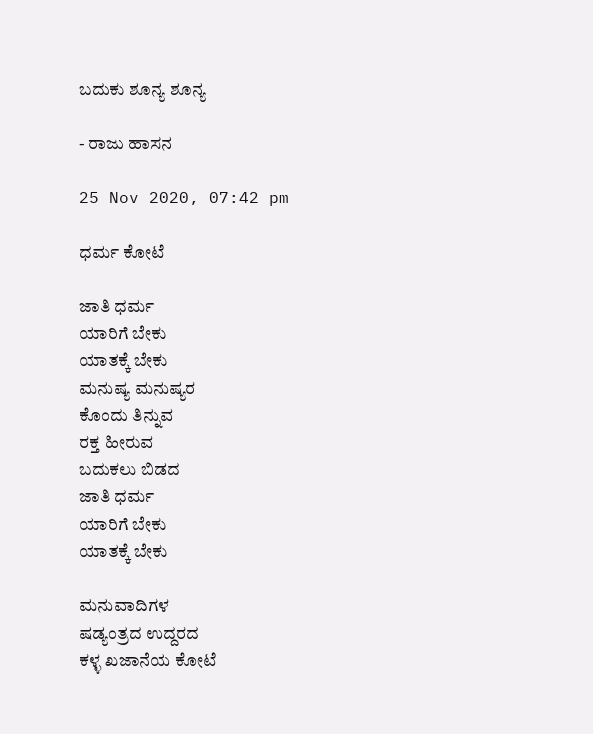ಬದುಕು ಶೂನ್ಯ ಶೂನ್ಯ

- ರಾಜು ಹಾಸನ

25 Nov 2020, 07:42 pm

ಧರ್ಮ ಕೋಟೆ

ಜಾತಿ ಧರ್ಮ
ಯಾರಿಗೆ ಬೇಕು
ಯಾತಕ್ಕೆ ಬೇಕು
ಮನುಷ್ಯ ಮನುಷ್ಯರ
ಕೊಂದು ತಿನ್ನುವ
ರಕ್ತ ಹೀರುವ
ಬದುಕಲು ಬಿಡದ
ಜಾತಿ ಧರ್ಮ
ಯಾರಿಗೆ ಬೇಕು
ಯಾತಕ್ಕೆ ಬೇಕು

ಮನುವಾದಿಗಳ
ಷಡ್ಯಂತ್ರದ ಉದ್ದರದ
ಕಳ್ಳ ಖಜಾನೆಯ ಕೋಟೆ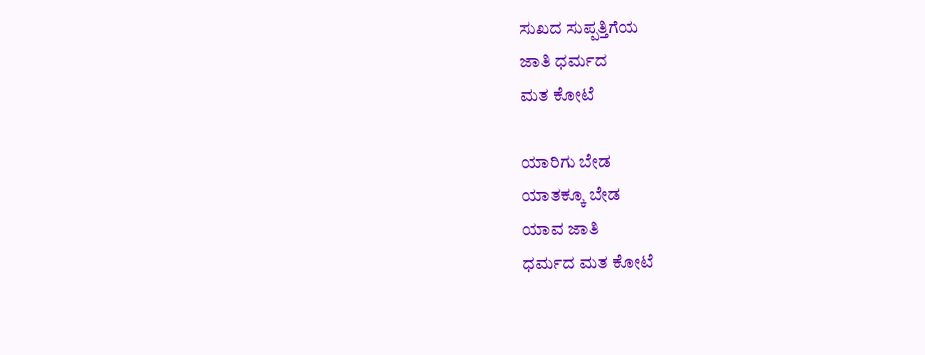ಸುಖದ ಸುಪ್ಪತ್ತಿಗೆಯ
ಜಾತಿ ಧರ್ಮದ
ಮತ ಕೋಟೆ

ಯಾರಿಗು ಬೇಡ
ಯಾತಕ್ಕೂ ಬೇಡ
ಯಾವ ಜಾತಿ
ಧರ್ಮದ ಮತ ಕೋಟೆ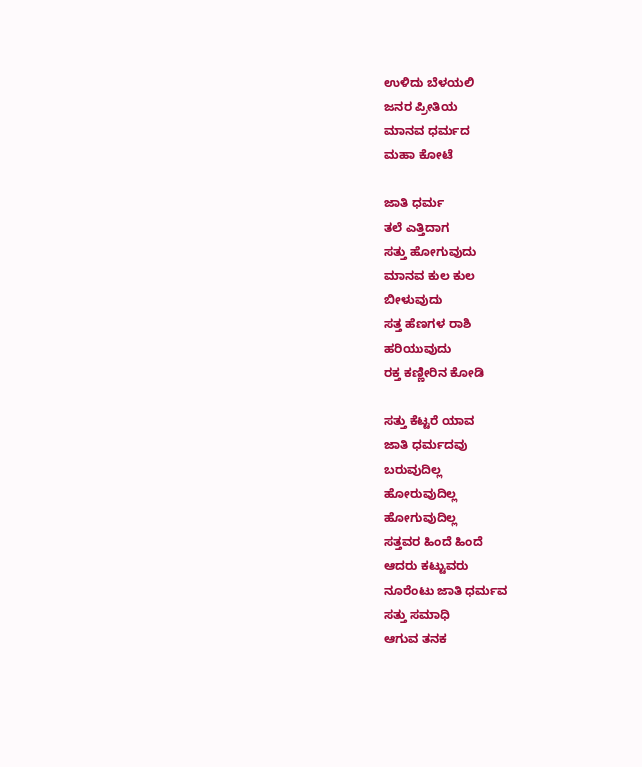ಉಳಿದು ಬೆಳಯಲಿ
ಜನರ ಪ್ರೀತಿಯ
ಮಾನವ ಧರ್ಮದ
ಮಹಾ ಕೋಟೆ

ಜಾತಿ ಧರ್ಮ
ತಲೆ ಎತ್ತಿದಾಗ
ಸತ್ತು ಹೋಗುವುದು
ಮಾನವ ಕುಲ ಕುಲ
ಬೀಳುವುದು
ಸತ್ತ ಹೆಣಗಳ ರಾಶಿ
ಹರಿಯುವುದು
ರಕ್ತ ಕಣ್ಣೀರಿನ ಕೋಡಿ

ಸತ್ತು ಕೆಟ್ಟರೆ ಯಾವ
ಜಾತಿ ಧರ್ಮದವು
ಬರುವುದಿಲ್ಲ
ಹೋರುವುದಿಲ್ಲ
ಹೋಗುವುದಿಲ್ಲ
ಸತ್ತವರ ಹಿಂದೆ ಹಿಂದೆ
ಆದರು ಕಟ್ಟುವರು
ನೂರೆಂಟು ಜಾತಿ ಧರ್ಮವ
ಸತ್ತು ಸಮಾಧಿ
ಆಗುವ ತನಕ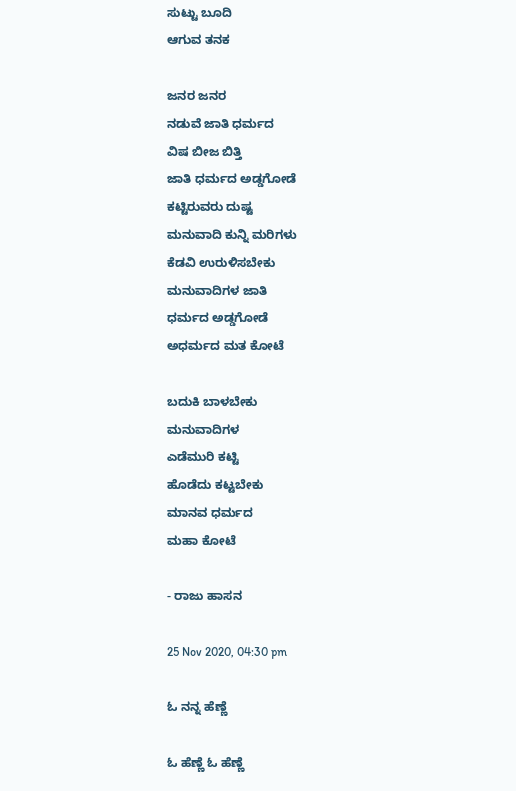ಸುಟ್ಟು ಬೂದಿ
ಆಗುವ ತನಕ

ಜನರ ಜನರ
ನಡುವೆ ಜಾತಿ ಧರ್ಮದ
ವಿಷ ಬೀಜ ಬಿತ್ತಿ
ಜಾತಿ ಧರ್ಮದ ಅಡ್ಡಗೋಡೆ
ಕಟ್ಟಿರುವರು ದುಷ್ಟ
ಮನುವಾದಿ ಕುನ್ನಿ ಮರಿಗಳು
ಕೆಡವಿ ಉರುಳಿಸಬೇಕು
ಮನುವಾದಿಗಳ ಜಾತಿ
ಧರ್ಮದ ಅಡ್ಡಗೋಡೆ
ಅಧರ್ಮದ ಮತ ಕೋಟೆ

ಬದುಕಿ ಬಾಳಬೇಕು
ಮನುವಾದಿಗಳ
ಎಡೆಮುರಿ ಕಟ್ಟಿ
ಹೊಡೆದು ಕಟ್ಟಬೇಕು
ಮಾನವ ಧರ್ಮದ
ಮಹಾ ಕೋಟೆ

- ರಾಜು ಹಾಸನ

25 Nov 2020, 04:30 pm

ಓ ನನ್ನ ಹೆಣ್ಣೆ

ಓ ಹೆಣ್ಣೆ ಓ ಹೆಣ್ಣೆ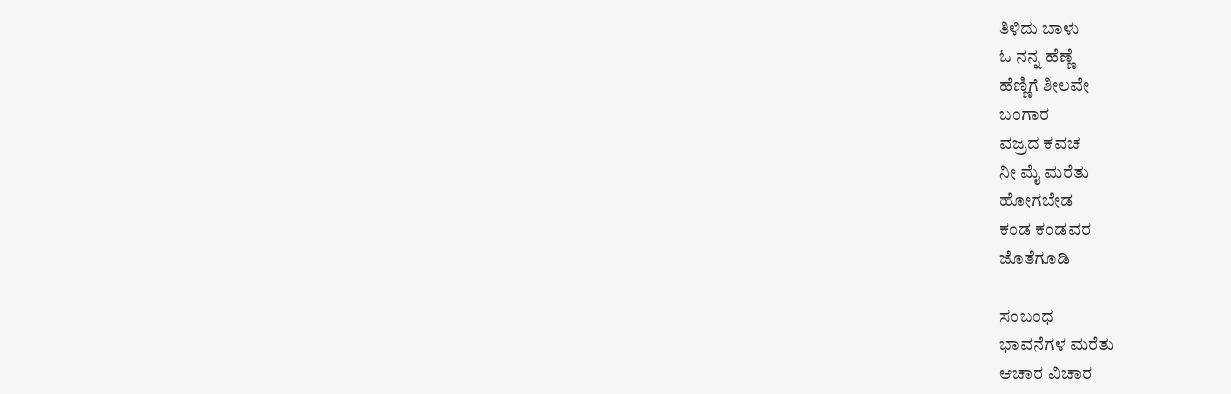ತಿಳಿದು ಬಾಳು
ಓ ನನ್ನ ಹೆಣ್ಣೆ
ಹೆಣ್ಣಿಗೆ ಶೀಲವೇ
ಬಂಗಾರ
ವಜ್ರದ ಕವಚ
ನೀ ಮೈ ಮರೆತು
ಹೋಗಬೇಡ
ಕಂಡ ಕಂಡವರ
ಜೊತೆಗೂಡಿ

ಸಂಬಂಧ
ಭಾವನೆಗಳ ಮರೆತು
ಆಚಾರ ವಿಚಾರ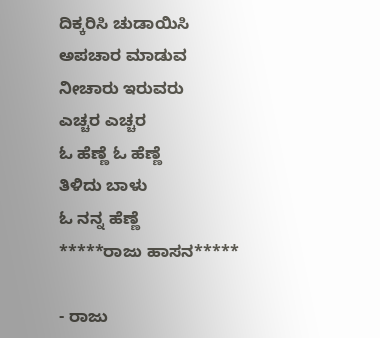ದಿಕ್ಕರಿಸಿ ಚುಡಾಯಿಸಿ
ಅಪಚಾರ ಮಾಡುವ
ನೀಚಾರು ಇರುವರು
ಎಚ್ಚರ ಎಚ್ಚರ
ಓ ಹೆಣ್ಣೆ ಓ ಹೆಣ್ಣೆ
ತಿಳಿದು ಬಾಳು
ಓ ನನ್ನ ಹೆಣ್ಣೆ
*****ರಾಜು ಹಾಸನ*****

- ರಾಜು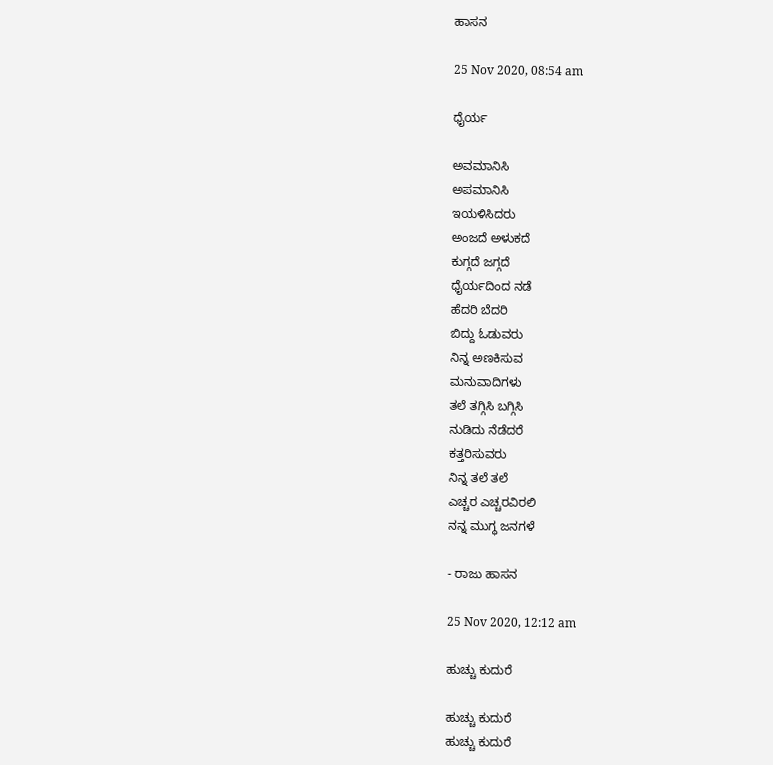ಹಾಸನ

25 Nov 2020, 08:54 am

ಧೈರ್ಯ

ಅವಮಾನಿಸಿ
ಅಪಮಾನಿಸಿ
ಇಯಳಿಸಿದರು
ಅಂಜದೆ ಅಳುಕದೆ
ಕುಗ್ಗದೆ ಜಗ್ಗದೆ
ಧೈರ್ಯದಿಂದ ನಡೆ
ಹೆದರಿ ಬೆದರಿ
ಬಿದ್ದು ಓಡುವರು
ನಿನ್ನ ಅಣಕಿಸುವ
ಮನುವಾದಿಗಳು
ತಲೆ ತಗ್ಗಿಸಿ ಬಗ್ಗಿಸಿ
ನುಡಿದು ನೆಡೆದರೆ
ಕತ್ತರಿಸುವರು
ನಿನ್ನ ತಲೆ ತಲೆ
ಎಚ್ಚರ ಎಚ್ಚರವಿರಲಿ
ನನ್ನ ಮುಗ್ಧ ಜನಗಳೆ

- ರಾಜು ಹಾಸನ

25 Nov 2020, 12:12 am

ಹುಚ್ಚು ಕುದುರೆ

ಹುಚ್ಚು ಕುದುರೆ
ಹುಚ್ಚು ಕುದುರೆ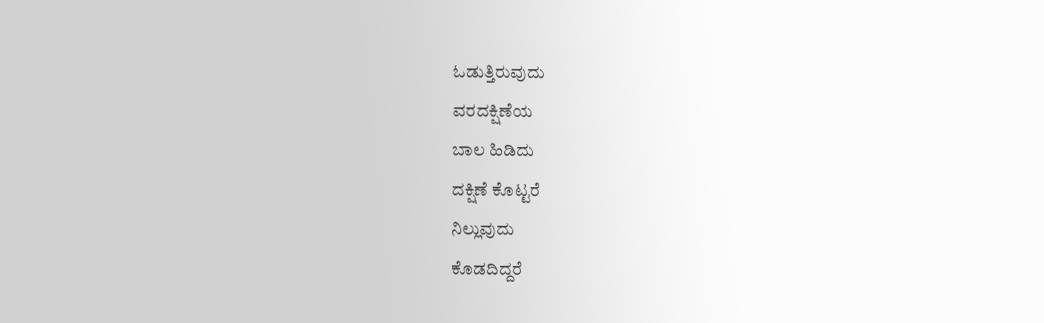ಓಡುತ್ತಿರುವುದು
ವರದಕ್ಷಿಣೆಯ
ಬಾಲ ಹಿಡಿದು
ದಕ್ಷಿಣೆ ಕೊಟ್ಟರೆ
ನಿಲ್ಲುವುದು
ಕೊಡದಿದ್ದರೆ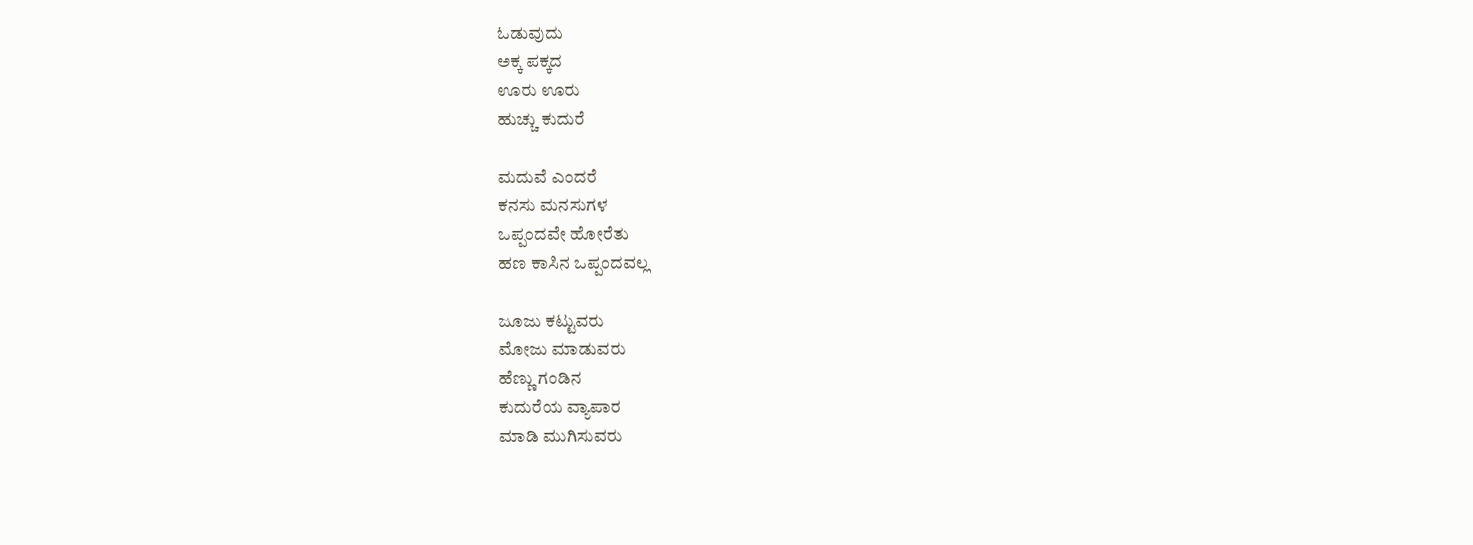ಓಡುವುದು
ಅಕ್ಕ ಪಕ್ಕದ
ಊರು ಊರು
ಹುಚ್ಚು ಕುದುರೆ

ಮದುವೆ ಎಂದರೆ
ಕನಸು ಮನಸುಗಳ
ಒಪ್ಪಂದವೇ ಹೋರೆತು
ಹಣ ಕಾಸಿನ ಒಪ್ಪಂದವಲ್ಲ

ಜೂಜು ಕಟ್ಟುವರು
ಮೋಜು ಮಾಡುವರು
ಹೆಣ್ಣು ಗಂಡಿನ
ಕುದುರೆಯ ವ್ಯಾಪಾರ
ಮಾಡಿ ಮುಗಿಸುವರು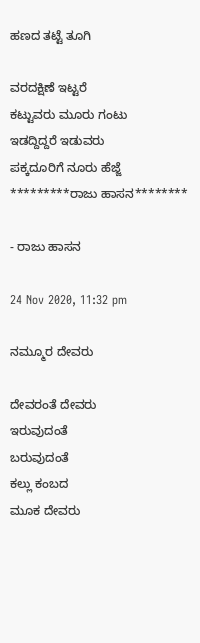ಹಣದ ತಟ್ಟೆ ತೂಗಿ

ವರದಕ್ಷಿಣೆ ಇಟ್ಟರೆ
ಕಟ್ಟುವರು ಮೂರು ಗಂಟು
ಇಡದ್ದಿದ್ದರೆ ಇಡುವರು
ಪಕ್ಕದೂರಿಗೆ ನೂರು ಹೆಜ್ಜೆ
*********ರಾಜು ಹಾಸನ********

- ರಾಜು ಹಾಸನ

24 Nov 2020, 11:32 pm

ನಮ್ಮೂರ ದೇವರು

ದೇವರಂತೆ ದೇವರು
ಇರುವುದಂತೆ
ಬರುವುದಂತೆ
ಕಲ್ಲು ಕಂಬದ
ಮೂಕ ದೇವರು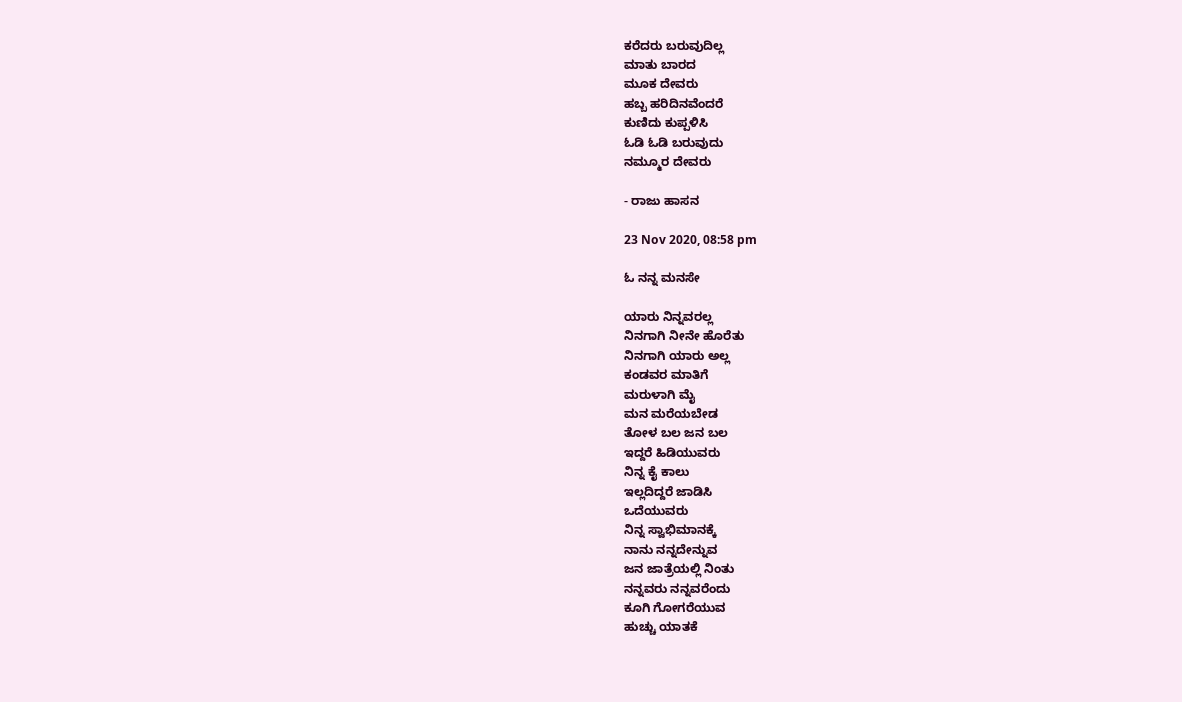ಕರೆದರು ಬರುವುದಿಲ್ಲ
ಮಾತು ಬಾರದ
ಮೂಕ ದೇವರು
ಹಬ್ಬ ಹರಿದಿನವೆಂದರೆ
ಕುಣಿದು ಕುಪ್ಪಳಿಸಿ
ಓಡಿ ಓಡಿ ಬರುವುದು
ನಮ್ಮೂರ ದೇವರು

- ರಾಜು ಹಾಸನ

23 Nov 2020, 08:58 pm

ಓ ನನ್ನ ಮನಸೇ

ಯಾರು ನಿನ್ನವರಲ್ಲ
ನಿನಗಾಗಿ ನೀನೇ ಹೊರೆತು
ನಿನಗಾಗಿ ಯಾರು ಅಲ್ಲ
ಕಂಡವರ ಮಾತಿಗೆ
ಮರುಳಾಗಿ ಮೈ
ಮನ ಮರೆಯಬೇಡ
ತೋಳ ಬಲ ಜನ ಬಲ
ಇದ್ದರೆ ಹಿಡಿಯುವರು
ನಿನ್ನ ಕೈ ಕಾಲು
ಇಲ್ಲದಿದ್ದರೆ ಜಾಡಿಸಿ
ಒದೆಯುವರು
ನಿನ್ನ ಸ್ವಾಭಿಮಾನಕ್ಕೆ
ನಾನು ನನ್ನದೇನ್ನುವ
ಜನ ಜಾತ್ರೆಯಲ್ಲಿ ನಿಂತು
ನನ್ನವರು ನನ್ನವರೆಂದು
ಕೂಗಿ ಗೋಗರೆಯುವ
ಹುಚ್ಚು ಯಾತಕೆ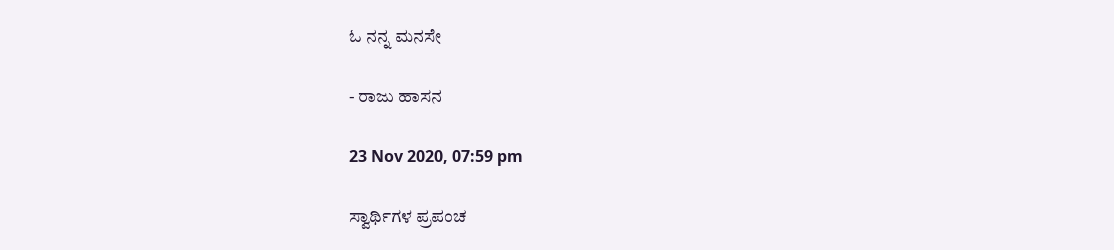ಓ ನನ್ನ ಮನಸೇ

- ರಾಜು ಹಾಸನ

23 Nov 2020, 07:59 pm

ಸ್ವಾರ್ಥಿಗಳ ಪ್ರಪಂಚ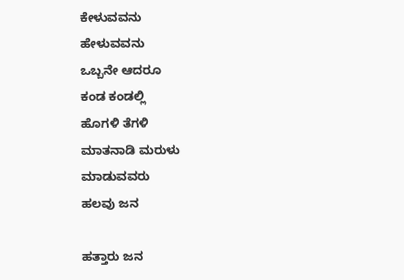ಕೇಳುವವನು
ಹೇಳುವವನು
ಒಬ್ಬನೇ ಆದರೂ
ಕಂಡ ಕಂಡಲ್ಲಿ
ಹೊಗಳಿ ತೆಗಳಿ
ಮಾತನಾಡಿ ಮರುಳು
ಮಾಡುವವರು
ಹಲವು ಜನ

ಹತ್ತಾರು ಜನ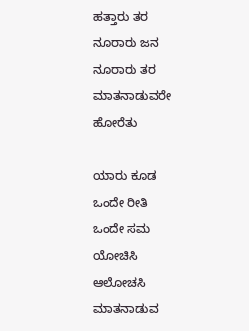ಹತ್ತಾರು ತರ
ನೂರಾರು ಜನ
ನೂರಾರು ತರ
ಮಾತನಾಡುವರೇ
ಹೋರೆತು

ಯಾರು ಕೂಡ
ಒಂದೇ ರೀತಿ
ಒಂದೇ ಸಮ
ಯೋಚಿಸಿ
ಆಲೋಚಸಿ
ಮಾತನಾಡುವ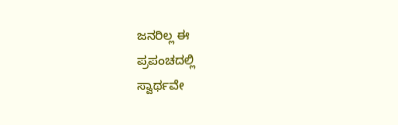ಜನರಿಲ್ಲ ಈ
ಪ್ರಪಂಚದಲ್ಲಿ
ಸ್ವಾರ್ಥವೇ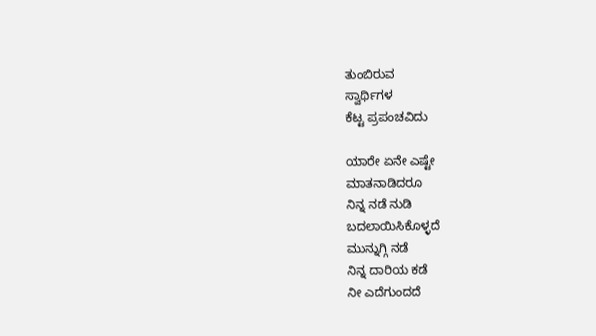ತುಂಬಿರುವ
ಸ್ವಾರ್ಥಿಗಳ
ಕೆಟ್ಟ ಪ್ರಪಂಚವಿದು

ಯಾರೇ ಏನೇ ಎಷ್ಟೇ
ಮಾತನಾಡಿದರೂ
ನಿನ್ನ ನಡೆ ನುಡಿ
ಬದಲಾಯಿಸಿಕೊಳ್ಳದೆ
ಮುನ್ನುಗ್ಗಿ ನಡೆ
ನಿನ್ನ ದಾರಿಯ ಕಡೆ
ನೀ ಎದೆಗುಂದದೆ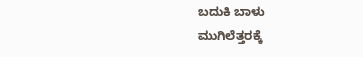ಬದುಕಿ ಬಾಳು
ಮುಗಿಲೆತ್ತರಕ್ಕೆ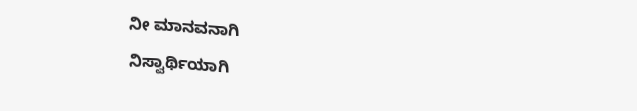ನೀ ಮಾನವನಾಗಿ
ನಿಸ್ವಾರ್ಥಿಯಾಗಿ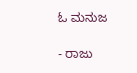ಓ ಮನುಜ

- ರಾಜು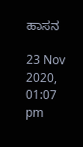ಹಾಸನ

23 Nov 2020, 01:07 pm